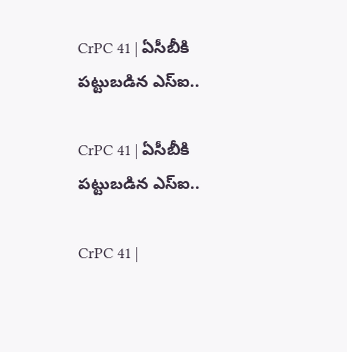CrPC 41 | ఏసీబీకి పట్టుబడిన ఎస్‌ఐ..

CrPC 41 | ఏసీబీకి పట్టుబడిన ఎస్‌ఐ..

CrPC 41 |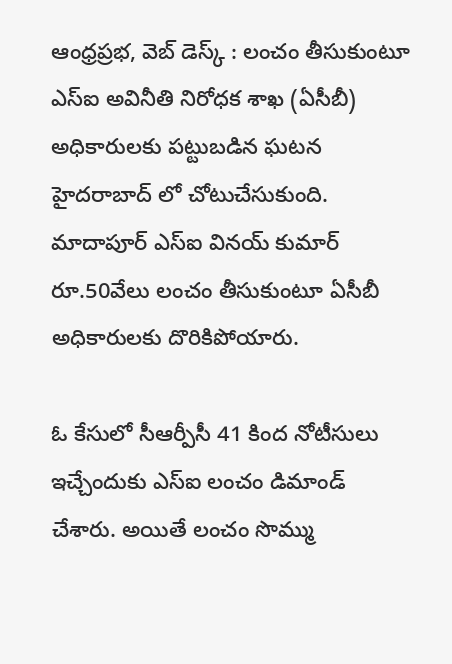ఆంధ్రప్రభ, వెబ్ డెస్క్ : లంచం తీసుకుంటూ ఎస్ఐ అవినీతి నిరోధక శాఖ (ఏసీబీ) అధికారులకు పట్టుబడిన ఘటన హైదరాబాద్ లో చోటుచేసుకుంది. మాదాపూర్ ఎస్ఐ వినయ్ కుమార్ రూ.50వేలు లంచం తీసుకుంటూ ఏసీబీ అధికారులకు దొరికిపోయారు.

ఓ కేసులో సీఆర్పీసీ 41 కింద నోటీసులు ఇచ్చేందుకు ఎస్ఐ లంచం డిమాండ్ చేశారు. అయితే లంచం సొమ్ము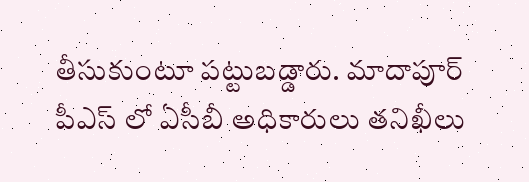తీసుకుంటూ పట్టుబడ్డారు. మాదాపూర్ పీఎస్ లో ఏసీబీ అధికారులు తనిఖీలు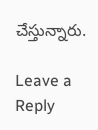చేస్తున్నారు.

Leave a Reply